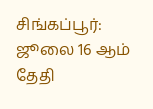சிங்கப்பூர்: ஜூலை 16 ஆம் தேதி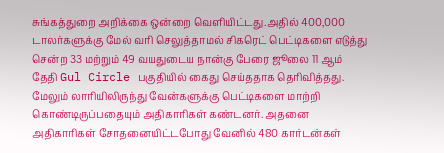சுங்கத்துறை அறிக்கை ஒன்றை வெளியிட்டது.அதில் 400,000 டாலர்களுக்கு மேல் வரி செலுத்தாமல் சிகரெட் பெட்டிகளை எடுத்து சென்ற 33 மற்றும் 49 வயதுடைய நான்கு பேரை ஜூலை 11 ஆம் தேதி Gul Circle பகுதியில் கைது செய்ததாக தெரிவித்தது.
மேலும் லாரியிலிருந்து வேன்களுக்கு பெட்டிகளை மாற்றி கொண்டிருப்பதையும் அதிகாரிகள் கண்டனர். அதனை அதிகாரிகள் சோதனையிட்டபோது வேனில் 480 கார்டன்கள்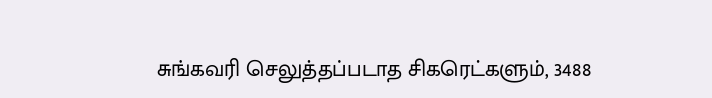சுங்கவரி செலுத்தப்படாத சிகரெட்களும், 3488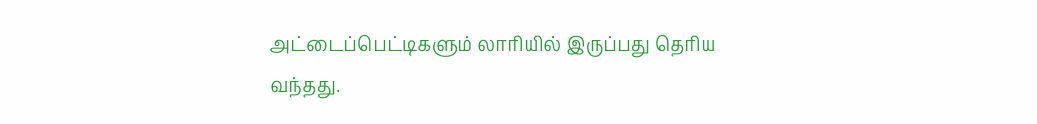அட்டைப்பெட்டிகளும் லாரியில் இருப்பது தெரிய வந்தது.